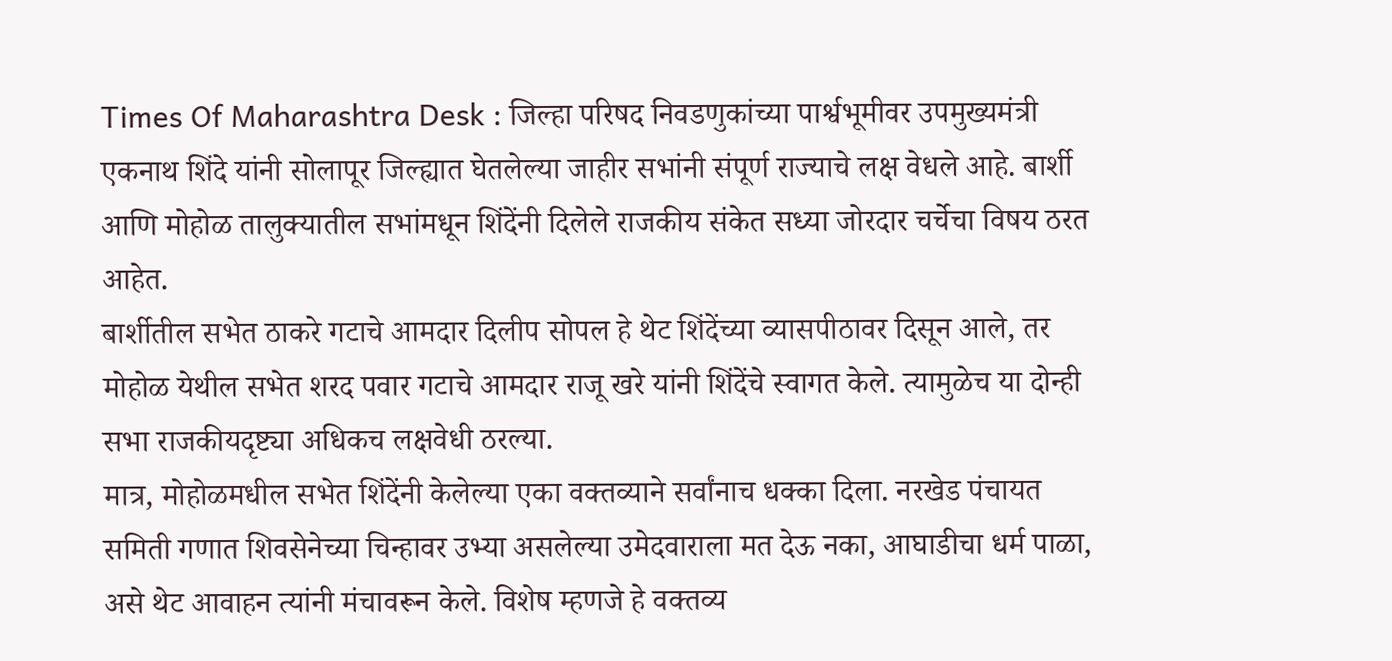Times Of Maharashtra Desk : जिल्हा परिषद निवडणुकांच्या पार्श्वभूमीवर उपमुख्यमंत्री एकनाथ शिंदे यांनी सोलापूर जिल्ह्यात घेतलेल्या जाहीर सभांनी संपूर्ण राज्याचे लक्ष वेधले आहे. बार्शी आणि मोहोळ तालुक्यातील सभांमधून शिंदेंनी दिलेले राजकीय संकेत सध्या जोरदार चर्चेचा विषय ठरत आहेत.
बार्शीतील सभेत ठाकरे गटाचे आमदार दिलीप सोपल हे थेट शिंदेंच्या व्यासपीठावर दिसून आले, तर मोहोळ येथील सभेत शरद पवार गटाचे आमदार राजू खरे यांनी शिंदेंचे स्वागत केले. त्यामुळेच या दोन्ही सभा राजकीयदृष्ट्या अधिकच लक्षवेधी ठरल्या.
मात्र, मोहोळमधील सभेत शिंदेंनी केलेल्या एका वक्तव्याने सर्वांनाच धक्का दिला. नरखेड पंचायत समिती गणात शिवसेनेच्या चिन्हावर उभ्या असलेल्या उमेदवाराला मत देऊ नका, आघाडीचा धर्म पाळा, असे थेट आवाहन त्यांनी मंचावरून केले. विशेष म्हणजे हे वक्तव्य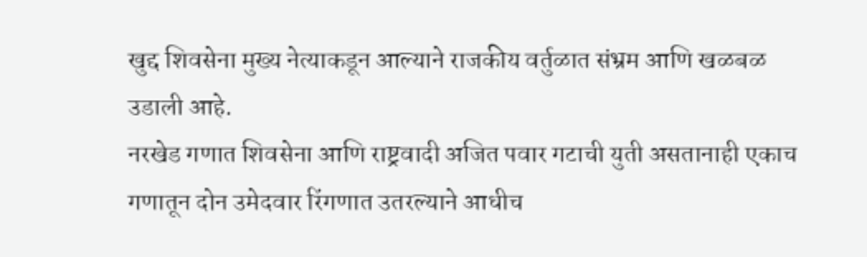खुद्द शिवसेना मुख्य नेत्याकडून आल्याने राजकीय वर्तुळात संभ्रम आणि खळबळ उडाली आहे.
नरखेड गणात शिवसेना आणि राष्ट्रवादी अजित पवार गटाची युती असतानाही एकाच गणातून दोन उमेदवार रिंगणात उतरल्याने आधीच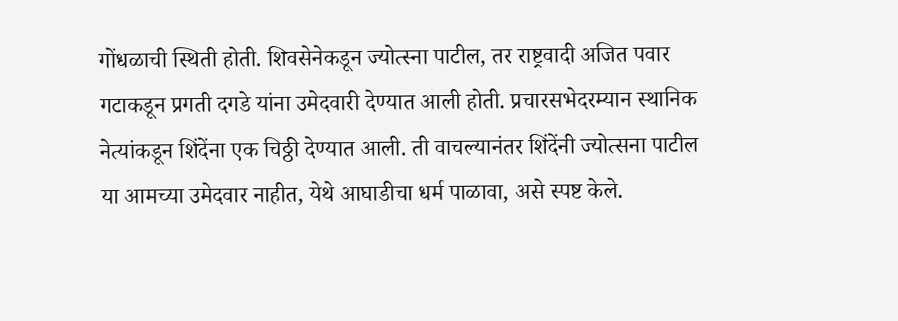गोंधळाची स्थिती होती. शिवसेनेकडून ज्योत्स्ना पाटील, तर राष्ट्रवादी अजित पवार गटाकडून प्रगती दगडे यांना उमेदवारी देण्यात आली होती. प्रचारसभेदरम्यान स्थानिक नेत्यांकडून शिंदेंना एक चिठ्ठी देण्यात आली. ती वाचल्यानंतर शिंदेंनी ज्योत्सना पाटील या आमच्या उमेदवार नाहीत, येथे आघाडीचा धर्म पाळावा, असे स्पष्ट केले.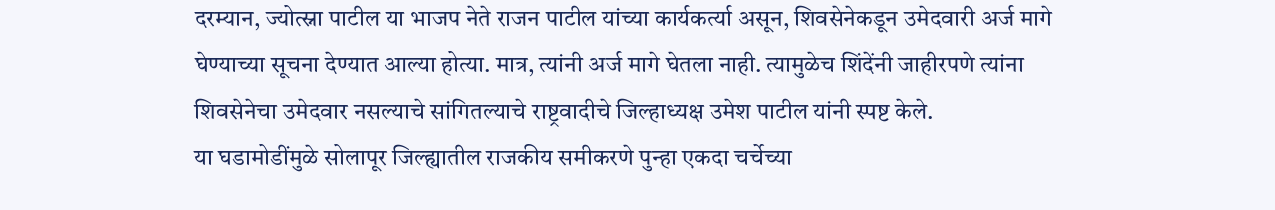दरम्यान, ज्योत्स्ना पाटील या भाजप नेते राजन पाटील यांच्या कार्यकर्त्या असून, शिवसेनेकडून उमेदवारी अर्ज मागे घेण्याच्या सूचना देण्यात आल्या होत्या. मात्र, त्यांनी अर्ज मागे घेतला नाही. त्यामुळेच शिंदेंनी जाहीरपणे त्यांना शिवसेनेचा उमेदवार नसल्याचे सांगितल्याचे राष्ट्रवादीचे जिल्हाध्यक्ष उमेश पाटील यांनी स्पष्ट केले.
या घडामोडींमुळे सोलापूर जिल्ह्यातील राजकीय समीकरणे पुन्हा एकदा चर्चेच्या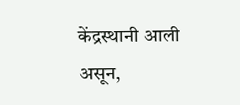केंद्रस्थानी आली असून,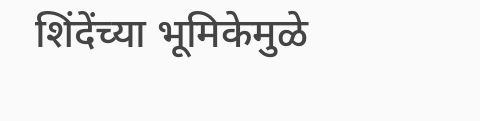शिंदेंच्या भूमिकेमुळे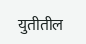युतीतील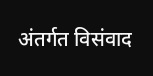अंतर्गत विसंवाद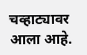चव्हाट्यावर आला आहे.